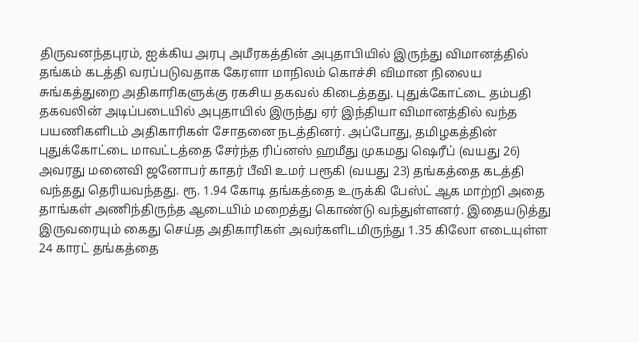திருவனந்தபுரம், ஐக்கிய அரபு அமீரகத்தின் அபுதாபியில் இருந்து விமானத்தில் தங்கம் கடத்தி வரப்படுவதாக கேரளா மாநிலம் கொச்சி விமான நிலைய சுங்கத்துறை அதிகாரிகளுக்கு ரகசிய தகவல் கிடைத்தது. புதுக்கோட்டை தம்பதி தகவலின் அடிப்படையில் அபுதாயில் இருந்து ஏர் இந்தியா விமானத்தில் வந்த பயணிகளிடம் அதிகாரிகள் சோதனை நடத்தினர். அப்போது, தமிழகத்தின் புதுக்கோட்டை மாவட்டத்தை சேர்ந்த ரிப்னஸ் ஹமீது முகமது ஷெரீப் (வயது 26) அவரது மனைவி ஜனோபர் காதர் பீவி உமர் பரூகி (வயது 23) தங்கத்தை கடத்தி வந்தது தெரியவந்தது. ரூ. 1.94 கோடி தங்கத்தை உருக்கி பேஸ்ட் ஆக மாற்றி அதை தாங்கள் அணிந்திருந்த ஆடையிம் மறைத்து கொண்டு வந்துள்ளனர். இதையடுத்து இருவரையும் கைது செய்த அதிகாரிகள் அவர்களிடமிருந்து 1.35 கிலோ எடையுள்ள 24 காரட் தங்கத்தை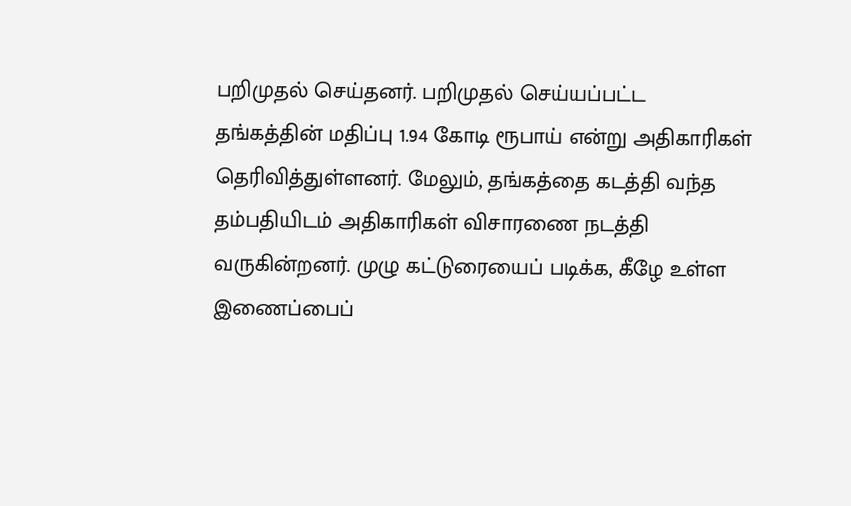பறிமுதல் செய்தனர். பறிமுதல் செய்யப்பட்ட தங்கத்தின் மதிப்பு 1.94 கோடி ரூபாய் என்று அதிகாரிகள் தெரிவித்துள்ளனர். மேலும், தங்கத்தை கடத்தி வந்த தம்பதியிடம் அதிகாரிகள் விசாரணை நடத்தி வருகின்றனர். முழு கட்டுரையைப் படிக்க, கீழே உள்ள இணைப்பைப்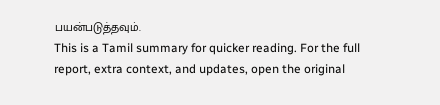பயன்படுத்தவும்.
This is a Tamil summary for quicker reading. For the full report, extra context, and updates, open the original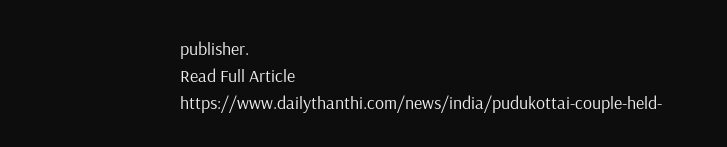publisher.
Read Full Article
https://www.dailythanthi.com/news/india/pudukottai-couple-held-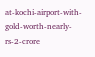at-kochi-airport-with-gold-worth-nearly-rs-2-crore